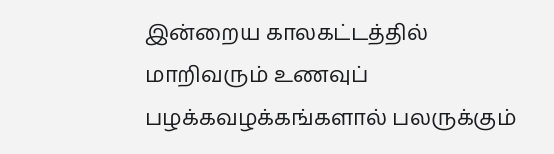இன்றைய காலகட்டத்தில் மாறிவரும் உணவுப் பழக்கவழக்கங்களால் பலருக்கும்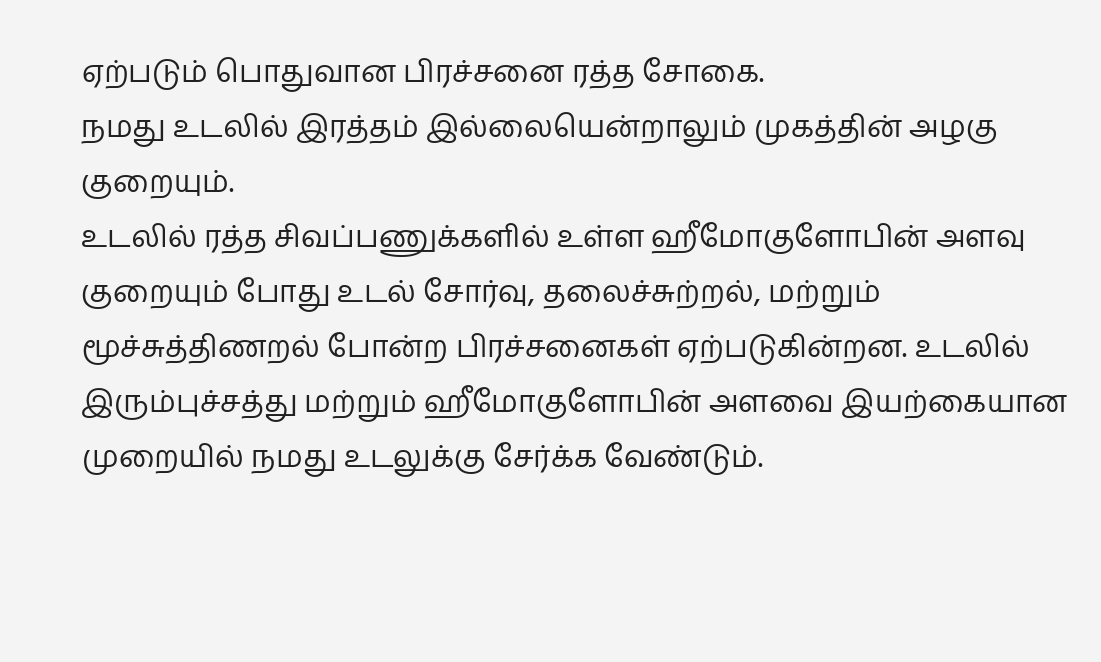ஏற்படும் பொதுவான பிரச்சனை ரத்த சோகை.
நமது உடலில் இரத்தம் இல்லையென்றாலும் முகத்தின் அழகு குறையும்.
உடலில் ரத்த சிவப்பணுக்களில் உள்ள ஹீமோகுளோபின் அளவு குறையும் போது உடல் சோர்வு, தலைச்சுற்றல், மற்றும் மூச்சுத்திணறல் போன்ற பிரச்சனைகள் ஏற்படுகின்றன. உடலில் இரும்புச்சத்து மற்றும் ஹீமோகுளோபின் அளவை இயற்கையான முறையில் நமது உடலுக்கு சேர்க்க வேண்டும்.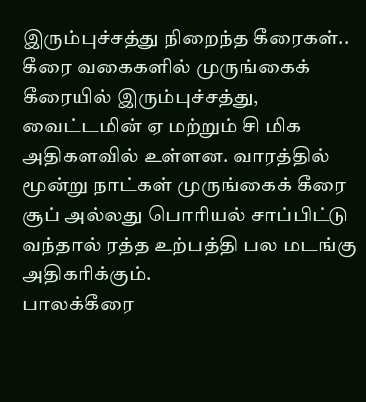இரும்புச்சத்து நிறைந்த கீரைகள்..
கீரை வகைகளில் முருங்கைக் கீரையில் இரும்புச்சத்து, வைட்டமின் ஏ மற்றும் சி மிக அதிகளவில் உள்ளன. வாரத்தில் மூன்று நாட்கள் முருங்கைக் கீரை சூப் அல்லது பொரியல் சாப்பிட்டு வந்தால் ரத்த உற்பத்தி பல மடங்கு அதிகரிக்கும்.
பாலக்கீரை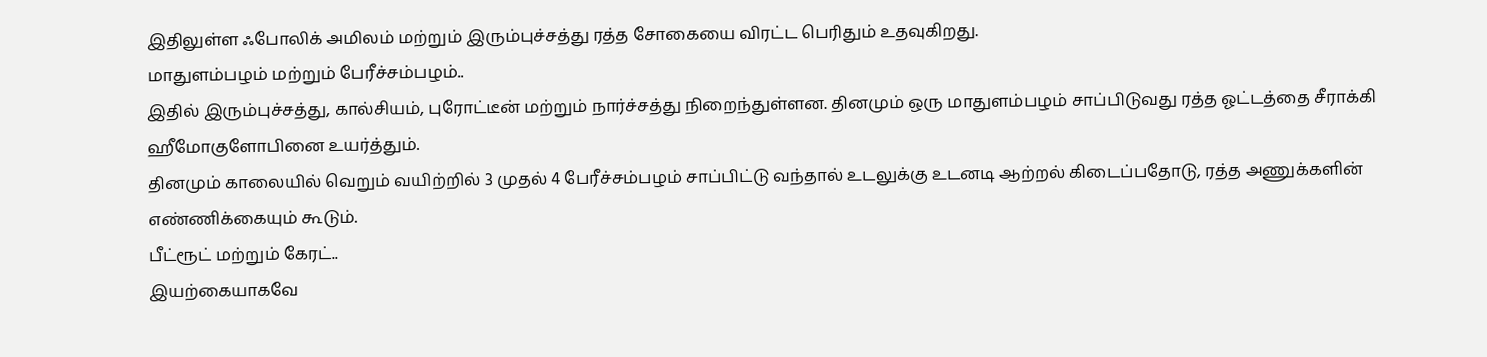இதிலுள்ள ஃபோலிக் அமிலம் மற்றும் இரும்புச்சத்து ரத்த சோகையை விரட்ட பெரிதும் உதவுகிறது.
மாதுளம்பழம் மற்றும் பேரீச்சம்பழம்..
இதில் இரும்புச்சத்து, கால்சியம், புரோட்டீன் மற்றும் நார்ச்சத்து நிறைந்துள்ளன. தினமும் ஒரு மாதுளம்பழம் சாப்பிடுவது ரத்த ஓட்டத்தை சீராக்கி ஹீமோகுளோபினை உயர்த்தும்.
தினமும் காலையில் வெறும் வயிற்றில் 3 முதல் 4 பேரீச்சம்பழம் சாப்பிட்டு வந்தால் உடலுக்கு உடனடி ஆற்றல் கிடைப்பதோடு, ரத்த அணுக்களின் எண்ணிக்கையும் கூடும்.
பீட்ரூட் மற்றும் கேரட்..
இயற்கையாகவே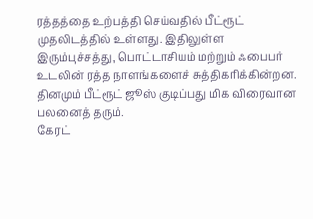ரத்தத்தை உற்பத்தி செய்வதில் பீட்ரூட் முதலிடத்தில் உள்ளது. இதிலுள்ள இரும்புச்சத்து, பொட்டாசியம் மற்றும் ஃபைபர் உடலின் ரத்த நாளங்களைச் சுத்திகரிக்கின்றன. தினமும் பீட்ரூட் ஜூஸ் குடிப்பது மிக விரைவான பலனைத் தரும்.
கேரட்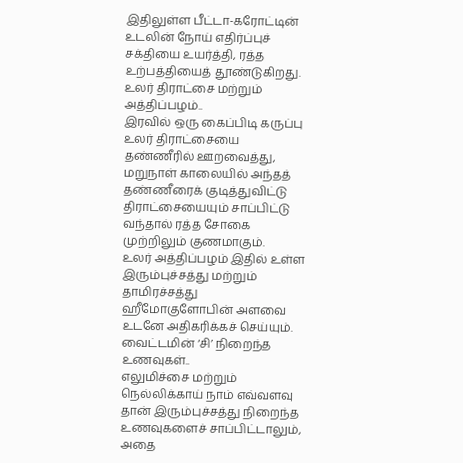இதிலுள்ள பீட்டா-கரோட்டின் உடலின் நோய் எதிர்ப்புச் சக்தியை உயர்த்தி, ரத்த உற்பத்தியைத் தூண்டுகிறது.
உலர் திராட்சை மற்றும் அத்திப்பழம்..
இரவில் ஒரு கைப்பிடி கருப்பு உலர் திராட்சையை தண்ணீரில் ஊறவைத்து, மறுநாள் காலையில் அந்தத் தண்ணீரைக் குடித்துவிட்டு திராட்சையையும் சாப்பிட்டு வந்தால் ரத்த சோகை முற்றிலும் குணமாகும்.
உலர் அத்திப்பழம் இதில் உள்ள இரும்புச்சத்து மற்றும் தாமிரச்சத்து ஹீமோகுளோபின் அளவை உடனே அதிகரிக்கச் செய்யும்.
வைட்டமின் ‘சி’ நிறைந்த உணவுகள்..
எலுமிச்சை மற்றும் நெல்லிக்காய் நாம் எவ்வளவு தான் இரும்புச்சத்து நிறைந்த உணவுகளைச் சாப்பிட்டாலும், அதை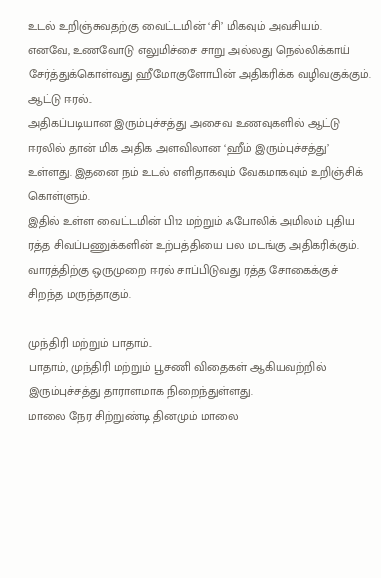உடல் உறிஞ்சுவதற்கு வைட்டமின் ‘சி’ மிகவும் அவசியம்.
எனவே, உணவோடு எலுமிச்சை சாறு அல்லது நெல்லிக்காய் சேர்த்துக்கொள்வது ஹீமோகுளோபின் அதிகரிக்க வழிவகுக்கும்.
ஆட்டு ஈரல்..
அதிகப்படியான இரும்புச்சத்து அசைவ உணவுகளில் ஆட்டு ஈரலில் தான் மிக அதிக அளவிலான ‘ஹீம் இரும்புச்சத்து’ உள்ளது. இதனை நம் உடல் எளிதாகவும் வேகமாகவும் உறிஞ்சிக் கொள்ளும்.
இதில் உள்ள வைட்டமின் பி12 மற்றும் ஃபோலிக் அமிலம் புதிய ரத்த சிவப்பணுக்களின் உற்பத்தியை பல மடங்கு அதிகரிக்கும். வாரத்திற்கு ஒருமுறை ஈரல் சாப்பிடுவது ரத்த சோகைக்குச் சிறந்த மருந்தாகும்.

முந்திரி மற்றும் பாதாம்..
பாதாம், முந்திரி மற்றும் பூசணி விதைகள் ஆகியவற்றில் இரும்புச்சத்து தாராளமாக நிறைந்துள்ளது.
மாலை நேர சிற்றுண்டி தினமும் மாலை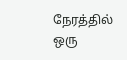நேரத்தில் ஒரு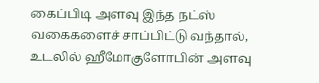கைப்பிடி அளவு இந்த நட்ஸ் வகைகளைச் சாப்பிட்டு வந்தால், உடலில் ஹீமோகுளோபின் அளவு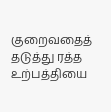குறைவதைத் தடுத்து ரத்த உற்பத்தியை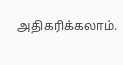அதிகரிக்கலாம்.